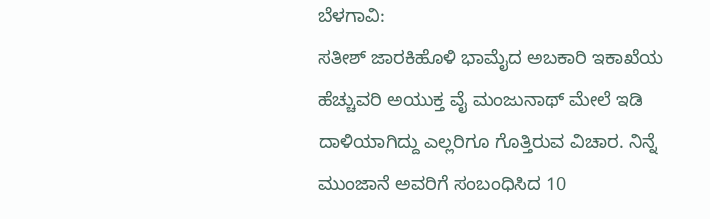ಬೆಳಗಾವಿ:
ಸತೀಶ್ ಜಾರಕಿಹೊಳಿ ಭಾಮೈದ ಅಬಕಾರಿ ಇಕಾಖೆಯ ಹೆಚ್ಚುವರಿ ಅಯುಕ್ತ ವೈ ಮಂಜುನಾಥ್ ಮೇಲೆ ಇಡಿ ದಾಳಿಯಾಗಿದ್ದು ಎಲ್ಲರಿಗೂ ಗೊತ್ತಿರುವ ವಿಚಾರ. ನಿನ್ನೆ ಮುಂಜಾನೆ ಅವರಿಗೆ ಸಂಬಂಧಿಸಿದ 10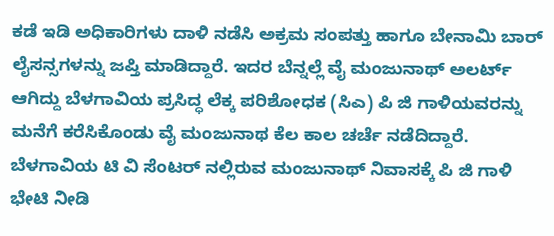ಕಡೆ ಇಡಿ ಅಧಿಕಾರಿಗಳು ದಾಳಿ ನಡೆಸಿ ಅಕ್ರಮ ಸಂಪತ್ತು ಹಾಗೂ ಬೇನಾಮಿ ಬಾರ್ ಲೈಸನ್ಸಗಳನ್ನು ಜಪ್ತಿ ಮಾಡಿದ್ದಾರೆ. ಇದರ ಬೆನ್ನಲ್ಲೆ ವೈ ಮಂಜುನಾಥ್ ಅಲರ್ಟ್ ಆಗಿದ್ದು ಬೆಳಗಾವಿಯ ಪ್ರಸಿದ್ಧ ಲೆಕ್ಕ ಪರಿಶೋಧಕ (ಸಿಎ) ಪಿ ಜಿ ಗಾಳಿಯವರನ್ನು ಮನೆಗೆ ಕರೆಸಿಕೊಂಡು ವೈ ಮಂಜುನಾಥ ಕೆಲ ಕಾಲ ಚರ್ಚೆ ನಡೆದಿದ್ದಾರೆ. ಬೆಳಗಾವಿಯ ಟಿ ವಿ ಸೆಂಟರ್ ನಲ್ಲಿರುವ ಮಂಜುನಾಥ್ ನಿವಾಸಕ್ಕೆ ಪಿ ಜಿ ಗಾಳಿ ಭೇಟಿ ನೀಡಿ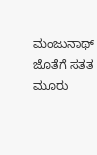ಮಂಜುನಾಥ್ ಜೊತೆಗೆ ಸತತ ಮೂರು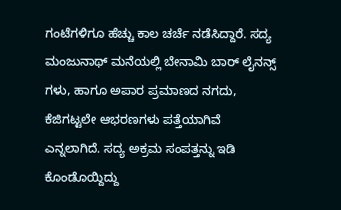ಗಂಟೆಗಳಿಗೂ ಹೆಚ್ಚು ಕಾಲ ಚರ್ಚೆ ನಡೆಸಿದ್ದಾರೆ. ಸದ್ಯ ಮಂಜುನಾಥ್ ಮನೆಯಲ್ಲಿ ಬೇನಾಮಿ ಬಾರ್ ಲೈನನ್ಸ್ ಗಳು, ಹಾಗೂ ಅಪಾರ ಪ್ರಮಾಣದ ನಗದು, ಕೆಜಿಗಟ್ಟಲೇ ಆಭರಣಗಳು ಪತ್ತೆಯಾಗಿವೆ ಎನ್ನಲಾಗಿದೆ. ಸದ್ಯ ಅಕ್ರಮ ಸಂಪತ್ತನ್ನು ಇಡಿ ಕೊಂಡೊಯ್ದಿದ್ದು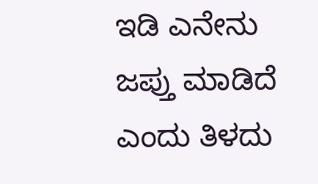ಇಡಿ ಎನೇನು ಜಪ್ತು ಮಾಡಿದೆ ಎಂದು ತಿಳದು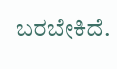ಬರಬೇಕಿದೆ.